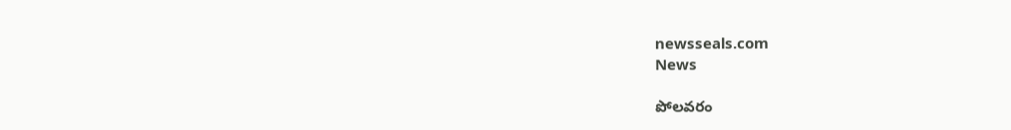newsseals.com
News

పోలవరం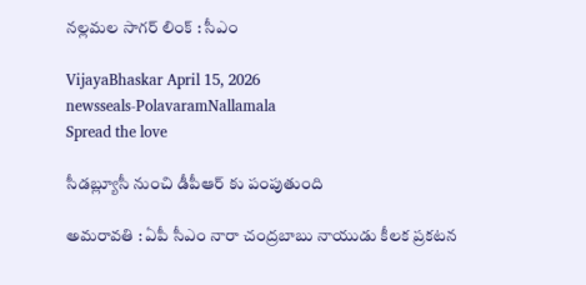నల్లమల సాగర్ లింక్ : సీఎం

VijayaBhaskar April 15, 2026
newsseals-PolavaramNallamala
Spread the love

సీడబ్ల్యూసీ నుంచి డీపీఆర్ కు పంపుతుంది

అమ‌రావ‌తి : ఏపీ సీఎం నారా చంద్ర‌బాబు నాయుడు కీల‌క ప్ర‌క‌ట‌న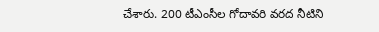చేశారు. 200 టీఎంసీల గోదావరి వరద నీటిని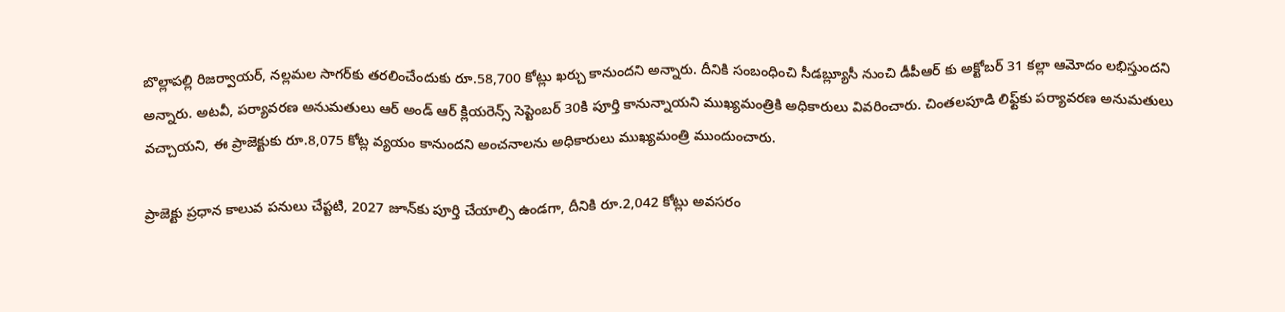బొల్లాపల్లి రిజర్వాయర్, నల్లమల సాగర్‌కు తరలించేందుకు రూ.58,700 కోట్లు ఖర్చు కానుందని అన్నారు. దీనికి సంబంధించి సీడబ్ల్యూసీ నుంచి డీపీఆర్ కు అక్టోబర్ 31 కల్లా ఆమోదం లభిస్తుందని అన్నారు. అటవీ, పర్యావరణ అనుమతులు ఆర్ అండ్ ఆర్ క్లియరెన్స్ సెప్టెంబర్ 30కి పూర్తి కానున్నాయని ముఖ్యమంత్రికి అధికారులు వివరించారు. చింతలపూడి లిఫ్ట్‌కు పర్యావరణ అనుమతులు వచ్చాయని, ఈ ప్రాజెక్టుకు రూ.8,075 కోట్ల వ్యయం కానుందని అంచనాలను అధికారులు ముఖ్యమంత్రి ముందుంచారు.

ప్రాజెక్టు ప్రధాన కాలువ పనులు చేప్టటి, 2027 జూన్‌కు పూర్తి చేయాల్సి ఉండగా, దీనికి రూ.2,042 కోట్లు అవసరం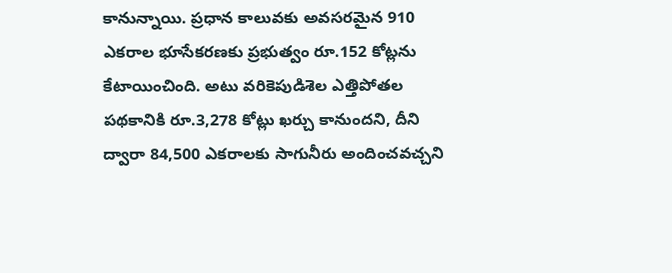కానున్నాయి. ప్రధాన కాలువకు అవసరమైన 910 ఎకరాల భూసేకరణకు ప్రభుత్వం రూ.152 కోట్లను కేటాయించింది. అటు వరికెపుడిశెల ఎత్తిపోతల పథకానికి రూ.3,278 కోట్లు ఖర్చు కానుందని, దీని ద్వారా 84,500 ఎకరాలకు సాగునీరు అందించవచ్చని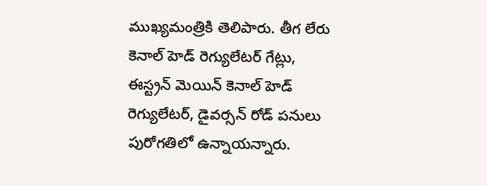ముఖ్యమంత్రికి తెలిపారు. తీగ లేరు కెనాల్ హెడ్ రెగ్యులేటర్ గేట్లు, ఈస్ట్రన్ మెయిన్ కెనాల్ హెడ్ రెగ్యులేటర్, డైవర్సన్ రోడ్ పనులు పురోగతిలో ఉన్నాయన్నారు.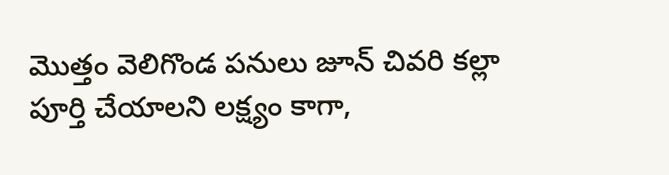మొత్తం వెలిగొండ పనులు జూన్ చివరి కల్లా పూర్తి చేయాలని లక్ష్యం కాగా,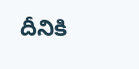దీనికి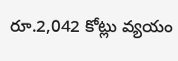రూ.2,042 కోట్లు వ్యయం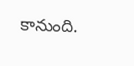కానుంది.